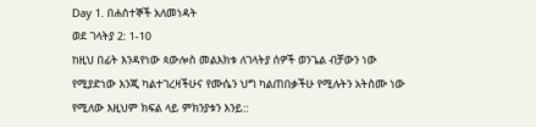Day 1. በሐሰተኞች አለመነዳት
ወደ ገላትያ 2: 1-10
ከዚህ በፊት እንዳየነው ጳውሎስ መልእክቱ ለገላትያ ሰዎች ወንጌል ብቻውን ነው የሚያድነው እንጂ ካልተገረዛችሁና የሙሴን ህግ ካልጠበቃችሁ የሚሉትን አትስሙ ነው የሚለው እዚህም ክፍል ላይ ምክንያቱን እንይ::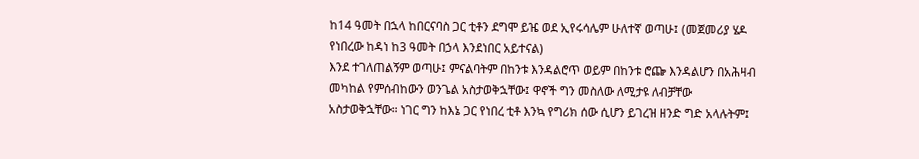ከ14 ዓመት በኋላ ከበርናባስ ጋር ቲቶን ደግሞ ይዤ ወደ ኢየሩሳሌም ሁለተኛ ወጣሁ፤ (መጀመሪያ ሄዶ የነበረው ከዳነ ከ3 ዓመት በኃላ እንደነበር አይተናል)
እንደ ተገለጠልኝም ወጣሁ፤ ምናልባትም በከንቱ እንዳልሮጥ ወይም በከንቱ ሮጬ እንዳልሆን በአሕዛብ መካከል የምሰብከውን ወንጌል አስታወቅኋቸው፤ ዋኖች ግን መስለው ለሚታዩ ለብቻቸው አስታወቅኋቸው። ነገር ግን ከእኔ ጋር የነበረ ቲቶ እንኳ የግሪክ ሰው ሲሆን ይገረዝ ዘንድ ግድ አላሉትም፤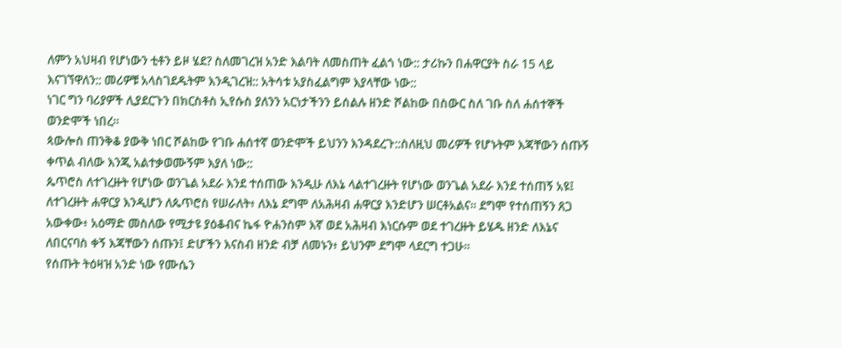ለምን አህዛብ የሆነውን ቲቶን ይዞ ሄደ? ስለመገረዝ አንድ እልባት ለመስጠት ፈልጎ ነው:: ታሪኩን በሐዋርያት ስራ 15 ላይ እናገኘዋለን:: መሪዎቹ አላስገደዱትም እንዲገረዝ:: አትሳቱ አያስፈልግም እያላቸው ነው::
ነገር ግን ባሪያዎች ሊያደርጉን በክርስቶስ ኢየሱስ ያለንን አርነታችንን ይሰልሉ ዘንድ ሾልከው በስውር ስለ ገቡ ስለ ሐሰተኞች ወንድሞች ነበረ።
ጳውሎስ ጠንቅቆ ያውቅ ነበር ሾልከው የገቡ ሐሰተኛ ወንድሞች ይህንን እንዳደረጉ::ስለዚህ መሪዎች የሆኑትም እጃቸውን ሰጡኝ ቀጥል ብለው እንጂ አልተቃወሙኝም እያለ ነው::
ጴጥሮስ ለተገረዙት የሆነው ወንጌል አደራ እንደ ተሰጠው እንዲሁ ለእኔ ላልተገረዙት የሆነው ወንጌል አደራ እንደ ተሰጠኝ አዩ፤ ለተገረዙት ሐዋርያ እንዲሆን ለጴጥሮስ የሠራለት፥ ለእኔ ደግሞ ለአሕዛብ ሐዋርያ እንድሆን ሠርቶአልና። ደግሞ የተሰጠኝን ጸጋ አውቀው፥ አዕማድ መስለው የሚታዩ ያዕቆብና ኬፋ ዮሐንስም እኛ ወደ አሕዛብ እነርሱም ወደ ተገረዙት ይሄዱ ዘንድ ለእኔና ለበርናባስ ቀኝ እጃቸውን ሰጡን፤ ድሆችን እናስብ ዘንድ ብቻ ለመኑን፥ ይህንም ደግሞ ላደርግ ተጋሁ።
የሰጡት ትዕዛዝ አንድ ነው የሙሴን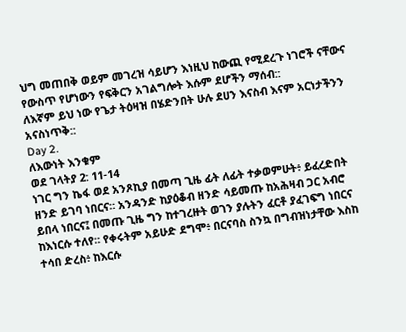ህግ መጠበቅ ወይም መገረዝ ሳይሆን እነዚህ ከውጪ የሚደረጉ ነገሮች ናቸውና የውስጥ የሆነውን የፍቅርን አገልግሎት እሱም ደሆችን ማሰብ::
ለእኛም ይህ ነው የጌታ ትዕዛዝ በሄድንበት ሁሉ ደሀን እናስብ እናም አርነታችንን አናስነጥቅ::
Day 2.
ለእውነት እንቁም
ወደ ገላትያ 2: 11-14
ነገር ግን ኬፋ ወደ አንጾኪያ በመጣ ጊዜ ፊት ለፊት ተቃወምሁት፥ ይፈረድበት ዘንድ ይገባ ነበርና። አንዳንድ ከያዕቆብ ዘንድ ሳይመጡ ከአሕዛብ ጋር አብሮ ይበላ ነበርና፤ በመጡ ጊዜ ግን ከተገረዙት ወገን ያሉትን ፈርቶ ያፈገፍግ ነበርና ከእነርሱ ተለየ። የቀሩትም አይሁድ ደግሞ፥ በርናባስ ስንኳ በግብዝነታቸው እስከ ተሳበ ድረስ፥ ከእርሱ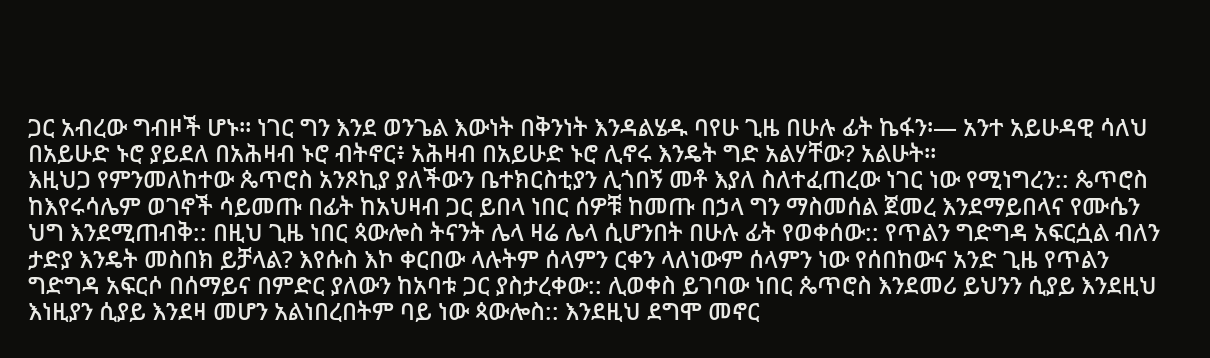ጋር አብረው ግብዞች ሆኑ። ነገር ግን እንደ ወንጌል እውነት በቅንነት እንዳልሄዱ ባየሁ ጊዜ በሁሉ ፊት ኬፋን፡— አንተ አይሁዳዊ ሳለህ በአይሁድ ኑሮ ያይደለ በአሕዛብ ኑሮ ብትኖር፥ አሕዛብ በአይሁድ ኑሮ ሊኖሩ እንዴት ግድ አልሃቸው? አልሁት።
እዚህጋ የምንመለከተው ጴጥሮስ አንጾኪያ ያለችውን ቤተክርስቲያን ሊጎበኝ መቶ እያለ ስለተፈጠረው ነገር ነው የሚነግረን:: ጴጥሮስ ከእየሩሳሌም ወገኖች ሳይመጡ በፊት ከአህዛብ ጋር ይበላ ነበር ሰዎቹ ከመጡ በኃላ ግን ማስመሰል ጀመረ እንደማይበላና የሙሴን ህግ እንደሚጠብቅ:: በዚህ ጊዜ ነበር ጳውሎስ ትናንት ሌላ ዛሬ ሌላ ሲሆንበት በሁሉ ፊት የወቀሰው:: የጥልን ግድግዳ አፍርሷል ብለን ታድያ እንዴት መስበክ ይቻላል? እየሱስ እኮ ቀርበው ላሉትም ሰላምን ርቀን ላለነውም ሰላምን ነው የሰበከውና አንድ ጊዜ የጥልን ግድግዳ አፍርሶ በሰማይና በምድር ያለውን ከአባቱ ጋር ያስታረቀው:: ሊወቀስ ይገባው ነበር ጴጥሮስ እንደመሪ ይህንን ሲያይ እንደዚህ እነዚያን ሲያይ እንደዛ መሆን አልነበረበትም ባይ ነው ጳውሎስ:: እንደዚህ ደግሞ መኖር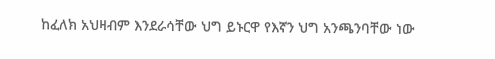ከፈለክ አህዛብም እንደራሳቸው ህግ ይኑርዋ የእኛን ህግ አንጫንባቸው ነው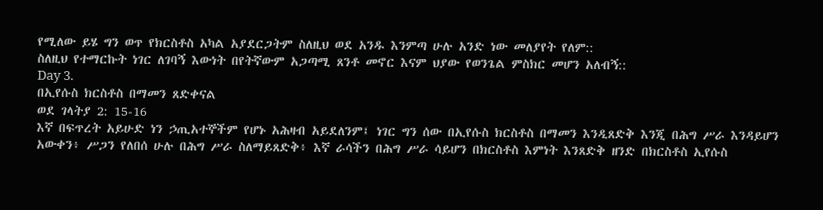የሚለው ይሄ ግን ወጥ የክርስቶስ አካል አያደርጋትም ስለዚህ ወደ አንዱ እንምጣ ሁሉ አንድ ነው መለያየት የለም::
ስለዚህ የተማርኩት ነገር ለገባኝ እውነት በየትኛውም አጋጣሚ ጸንቶ መኖር እናም ህያው የወንጌል ምስክር መሆን አለብኝ::
Day 3.
በኢየሱስ ክርስቶስ በማመን ጸድቀናል
ወደ ገላትያ 2: 15-16
እኛ በፍጥረት አይሁድ ነን ኃጢአተኞችም የሆኑ አሕዛብ አይደለንም፤ ነገር ግን ሰው በኢየሱስ ክርስቶስ በማመን እንዲጸድቅ እንጂ በሕግ ሥራ እንዳይሆን አውቀን፥ ሥጋን የለበሰ ሁሉ በሕግ ሥራ ስለማይጸድቅ፥ እኛ ራሳችን በሕግ ሥራ ሳይሆን በክርስቶስ እምነት እንጸድቅ ዘንድ በክርስቶስ ኢየሱስ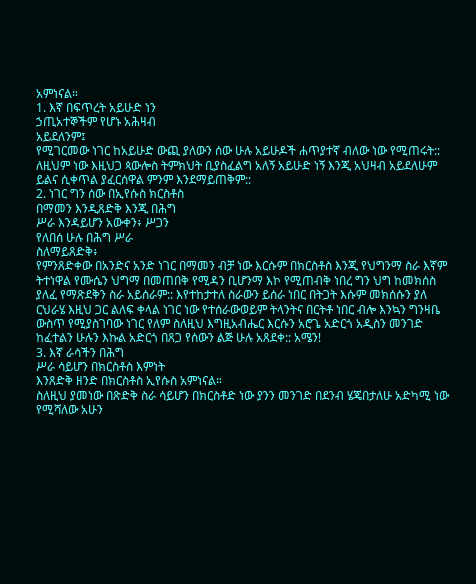አምነናል።
1. እኛ በፍጥረት አይሁድ ነን
ኃጢአተኞችም የሆኑ አሕዛብ
አይደለንም፤
የሚገርመው ነገር ከአይሁድ ውጪ ያለውን ሰው ሁሉ አይሁዶች ሐጥያተኛ ብለው ነው የሚጠሩት:: ለዚህም ነው እዚህጋ ጳውሎስ ትምክህት ቢያስፈልግ አለኝ አይሁድ ነኝ እንጂ አህዛብ አይደለሁም ይልና ሲቀጥል ያፈርሰዋል ምንም እንደማይጠቅም::
2. ነገር ግን ሰው በኢየሱስ ክርስቶስ
በማመን እንዲጸድቅ እንጂ በሕግ
ሥራ እንዳይሆን አውቀን፥ ሥጋን
የለበሰ ሁሉ በሕግ ሥራ
ስለማይጸድቅ፥
የምንጸድቀው በአንድና አንድ ነገር በማመን ብቻ ነው እርሱም በክርስቶስ እንጂ የህግንማ ስራ እኛም ትተነዋል የሙሴን ህግማ በመጠበቅ የሚዳን ቢሆንማ እኮ የሚጠብቅ ነበረ ግን ህግ ከመክሰስ ያለፈ የማጽደቅን ስራ አይሰራም:: እየተከታተለ ስራውን ይሰራ ነበር በትጋት እሱም መክሰሱን ያለ ርህራሄ እዚህ ጋር ልለፍ ቀላል ነገር ነው የተሰራውወይም ትላንትና በርትቶ ነበር ብሎ እንኳን ግንዛቤ ውስጥ የሚያስገባው ነገር የለም ስለዚህ እግዚአብሔር እርሱን አሮጌ አድርጎ አዲስን መንገድ ከፈተልን ሁሉን እኩል አድርጎ በጸጋ የሰውን ልጅ ሁሉ አጸደቀ:: አሜን!
3. እኛ ራሳችን በሕግ
ሥራ ሳይሆን በክርስቶስ እምነት
እንጸድቅ ዘንድ በክርስቶስ ኢየሱስ አምነናል።
ስለዚህ ያመነው በጽድቅ ስራ ሳይሆን በክርስቶድ ነው ያንን መንገድ በደንብ ሄጄበታለሁ አድካሚ ነው የሚሻለው አሁን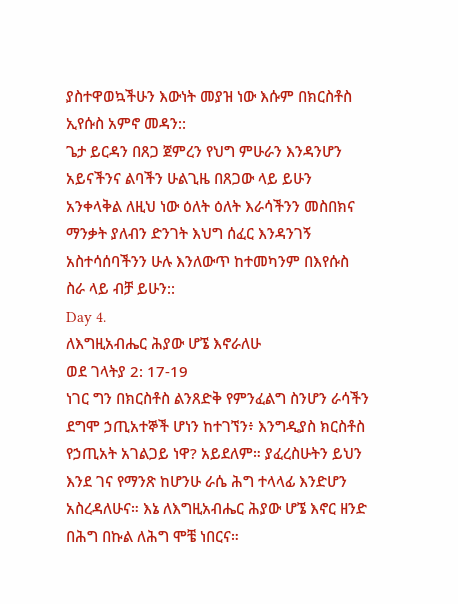ያስተዋወኳችሁን እውነት መያዝ ነው እሱም በክርስቶስ ኢየሱስ አምኖ መዳን::
ጌታ ይርዳን በጸጋ ጀምረን የህግ ምሁራን እንዳንሆን አይናችንና ልባችን ሁልጊዜ በጸጋው ላይ ይሁን አንቀላቅል ለዚህ ነው ዕለት ዕለት እራሳችንን መስበክና ማንቃት ያለብን ድንገት እህግ ሰፈር እንዳንገኝ አስተሳሰባችንን ሁሉ እንለውጥ ከተመካንም በእየሱስ ስራ ላይ ብቻ ይሁን::
Day 4.
ለእግዚአብሔር ሕያው ሆኜ እኖራለሁ
ወደ ገላትያ 2: 17-19
ነገር ግን በክርስቶስ ልንጸድቅ የምንፈልግ ስንሆን ራሳችን ደግሞ ኃጢአተኞች ሆነን ከተገኘን፥ እንግዲያስ ክርስቶስ የኃጢአት አገልጋይ ነዋ? አይደለም። ያፈረስሁትን ይህን እንደ ገና የማንጽ ከሆንሁ ራሴ ሕግ ተላላፊ እንድሆን አስረዳለሁና። እኔ ለእግዚአብሔር ሕያው ሆኜ እኖር ዘንድ በሕግ በኩል ለሕግ ሞቼ ነበርና።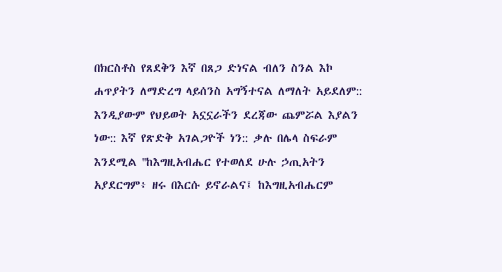በክርስቶስ የጸደቅን እኛ በጸጋ ድነናል ብለን ስንል እኮ ሐጥያትን ለማድረግ ላይሰንስ አግኝተናል ለማለት አይደለም:: እንዲያውም የህይወት አኗኗራችን ደረጃው ጨምሯል እያልን ነው:: እኛ የጽድቅ አገልጋዮች ነን:: ቃሉ በሌላ ስፍራም እንደሚል ''ከእግዚአብሔር የተወለደ ሁሉ ኃጢአትን አያደርግም፥ ዘሩ በእርሱ ይኖራልና፤ ከእግዚአብሔርም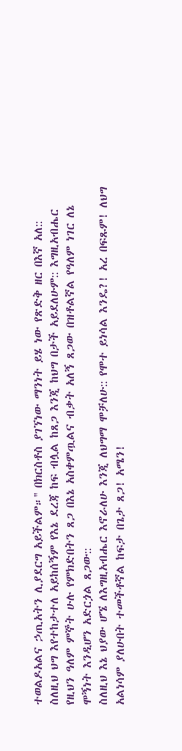ተወልዶአልና ኃጢአትን ሊያደርግ አይችልም።'' በክርስቶስ ያገኘነው ማንነት ይሄ ነው የጽድቅ ዘር በእኛ አለ::
ስለዚህ ህግ እየተከታተለ አይከሰኝም የእኔ ደረጃ ከፍ ብሏል ከጸጋ እንጂ ከህግ በታች አይደለሁም:: እግዚአብሔር የዚህን ዓለም ምኞት ሁሉ የምክድበትን ጸጋ በእኔ አስቀምጧልና ብቃት አለኝ ጸጋው በዝቶልኛል የዓለም ነገር ለኔ ሞኝነት እንዲሆን አድርጏል ጸጋው::
ስለዚህ እኔ ህያው ሆኜ ለእግዚአብሔር እኖራለሁ እንጂ ለህግማ ሞቻለሁ:: የሞተ ይነሳል እንዴ?! አረ በፍጹም! ለህግ አልነሳም ያለሁበት ተመችቶኛል ከፍታ በጌታ ጸጋ! አሜን!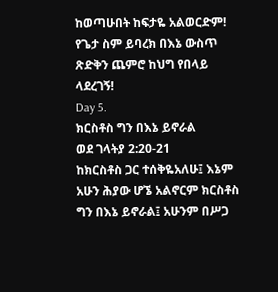ከወጣሁበት ከፍታዬ አልወርድም! የጌታ ስም ይባረክ በእኔ ውስጥ ጽድቅን ጨምሮ ከህግ የበላይ ላደረገኝ!
Day 5.
ክርስቶስ ግን በእኔ ይኖራል
ወደ ገላትያ 2:20-21
ከክርስቶስ ጋር ተሰቅዬአለሁ፤ እኔም አሁን ሕያው ሆኜ አልኖርም ክርስቶስ ግን በእኔ ይኖራል፤ አሁንም በሥጋ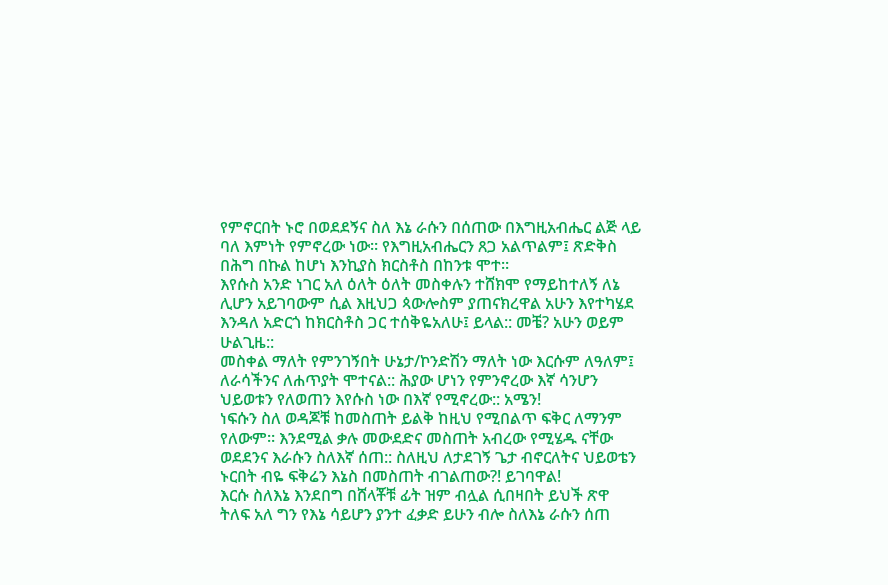የምኖርበት ኑሮ በወደደኝና ስለ እኔ ራሱን በሰጠው በእግዚአብሔር ልጅ ላይ ባለ እምነት የምኖረው ነው። የእግዚአብሔርን ጸጋ አልጥልም፤ ጽድቅስ በሕግ በኩል ከሆነ እንኪያስ ክርስቶስ በከንቱ ሞተ።
እየሱስ አንድ ነገር አለ ዕለት ዕለት መስቀሉን ተሸክሞ የማይከተለኝ ለኔ ሊሆን አይገባውም ሲል እዚህጋ ጳውሎስም ያጠናክረዋል አሁን እየተካሄደ እንዳለ አድርጎ ከክርስቶስ ጋር ተሰቅዬአለሁ፤ ይላል:: መቼ? አሁን ወይም ሁልጊዜ::
መስቀል ማለት የምንገኝበት ሁኔታ/ኮንድሽን ማለት ነው እርሱም ለዓለም፤ ለራሳችንና ለሐጥያት ሞተናል:: ሕያው ሆነን የምንኖረው እኛ ሳንሆን ህይወቱን የለወጠን እየሱስ ነው በእኛ የሚኖረው:: አሜን!
ነፍሱን ስለ ወዳጆቹ ከመስጠት ይልቅ ከዚህ የሚበልጥ ፍቅር ለማንም የለውም። እንደሚል ቃሉ መውደድና መስጠት አብረው የሚሄዱ ናቸው ወደደንና እራሱን ስለእኛ ሰጠ:: ስለዚህ ለታደገኝ ጌታ ብኖርለትና ህይወቴን ኑርበት ብዬ ፍቅሬን እኔስ በመስጠት ብገልጠው?! ይገባዋል!
እርሱ ስለእኔ እንደበግ በሸላቾቹ ፊት ዝም ብሏል ሲበዛበት ይህች ጽዋ ትለፍ አለ ግን የእኔ ሳይሆን ያንተ ፈቃድ ይሁን ብሎ ስለእኔ ራሱን ሰጠ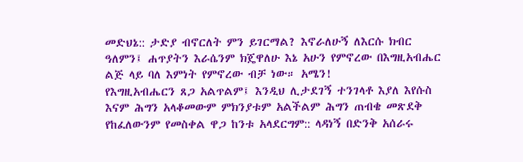መድህኔ:: ታድያ ብኖርለት ምን ይገርማል? እኖራለሁኝ ለእርሱ ክብር ዓለምን፤ ሐጥያትን እራሴንም ክጄዋለሁ እኔ አሁን የምኖረው በእግዚአብሔር ልጅ ላይ ባለ እምነት የምኖረው ብቻ ነው። አሜን!
የእግዚአብሔርን ጸጋ አልጥልም፤ እንዲህ ሊታደገኝ ተንገላቶ እያለ እየሱስ እናም ሕግን አላቆመውም ምክንያቱም አልችልም ሕግን ጠብቄ መጽደቅ የከፈለውንም የመስቀል ዋጋ ከንቱ አላደርግም:: ላዳነኝ በድንቅ አሰራሩ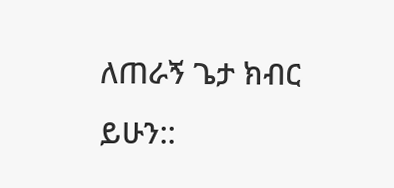ለጠራኝ ጌታ ክብር ይሁን::